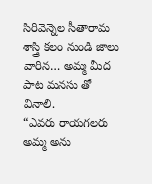సిరివెన్నెల సీతారామ శాస్త్రి కలం నుండి జాలు వారిన… అమ్మ మీద పాట మనసు తో వినాలి.
“ఎవరు రాయగలరు అమ్మ అను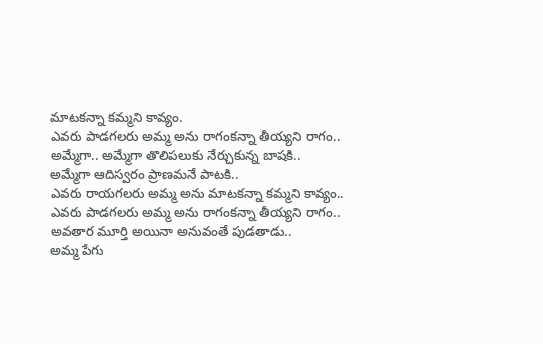మాటకన్నా కమ్మని కావ్యం.
ఎవరు పాడగలరు అమ్మ అను రాగంకన్నా తీయ్యని రాగం..
అమ్మేగా.. అమ్మేగా తొలిపలుకు నేర్చుకున్న బాషకి..
అమ్మేగా ఆదిస్వరం ప్రాణమనే పాటకి..
ఎవరు రాయగలరు అమ్మ అను మాటకన్నా కమ్మని కావ్యం..
ఎవరు పాడగలరు అమ్మ అను రాగంకన్నా తీయ్యని రాగం..
అవతార మూర్తి అయినా అనువంతే పుడతాడు..
అమ్మ పేగు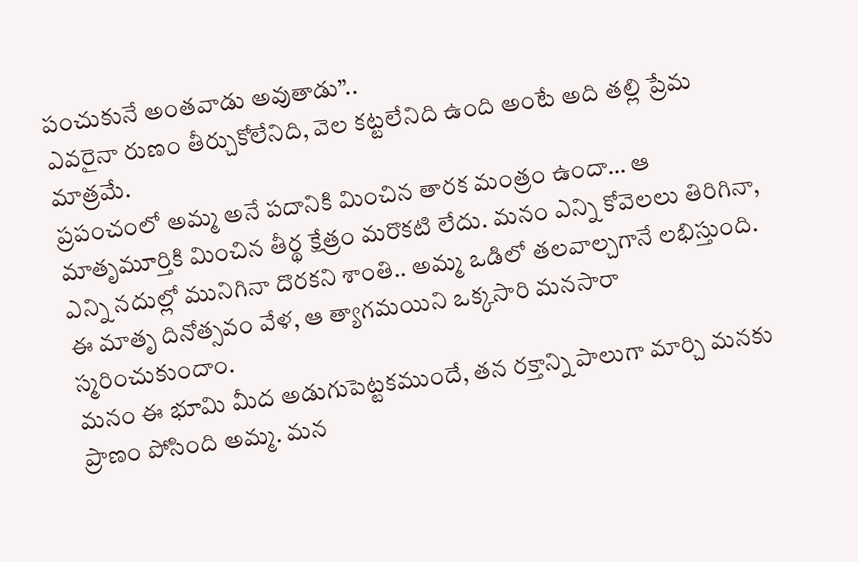పంచుకునే అంతవాడు అవుతాడు”..
ఎవరైనా రుణం తీర్చుకోలేనిది, వెల కట్టలేనిది ఉంది అంటే అది తల్లి ప్రేమ మాత్రమే.
ప్రపంచంలో అమ్మ అనే పదానికి మించిన తారక మంత్రం ఉందా… ఆ మాతృమూర్తికి మించిన తీర్థ క్షేత్రం మరొకటి లేదు. మనం ఎన్ని కోవెలలు తిరిగినా, ఎన్ని నదుల్లో మునిగినా దొరకని శాంతి.. అమ్మ ఒడిలో తలవాల్చగానే లభిస్తుంది. ఈ మాతృ దినోత్సవం వేళ, ఆ త్యాగమయిని ఒక్కసారి మనసారా స్మరించుకుందాం.
మనం ఈ భూమి మీద అడుగుపెట్టకముందే, తన రక్తాన్ని పాలుగా మార్చి మనకు ప్రాణం పోసింది అమ్మ. మన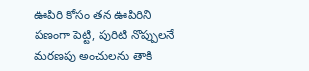ఊపిరి కోసం తన ఊపిరిని పణంగా పెట్టి, పురిటి నొప్పులనే మరణపు అంచులను తాకి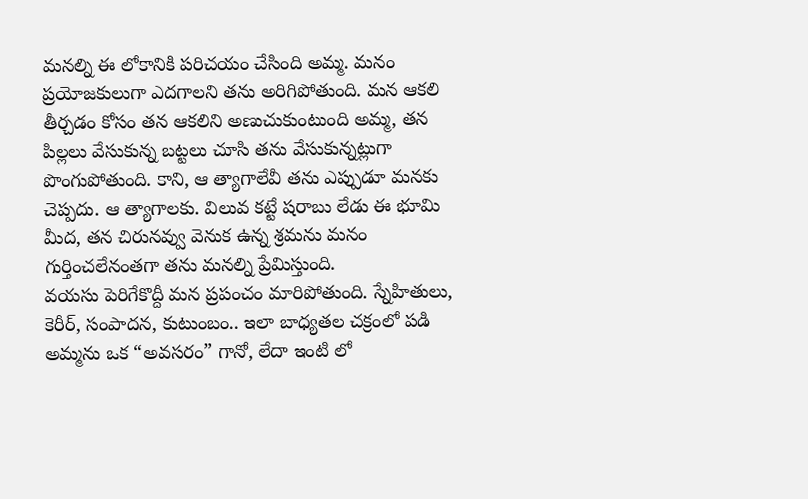మనల్ని ఈ లోకానికి పరిచయం చేసింది అమ్మ. మనం ప్రయోజకులుగా ఎదగాలని తను అరిగిపోతుంది. మన ఆకలి తీర్చడం కోసం తన ఆకలిని అణుచుకుంటుంది అమ్మ, తన పిల్లలు వేసుకున్న బట్టలు చూసి తను వేసుకున్నట్లుగా పొంగుపోతుంది. కాని, ఆ త్యాగాలేవీ తను ఎప్పుడూ మనకు చెప్పదు. ఆ త్యాగాలకు. విలువ కట్టే షరాబు లేడు ఈ భూమి మీద, తన చిరునవ్వు వెనుక ఉన్న శ్రమను మనం గుర్తించలేనంతగా తను మనల్ని ప్రేమిస్తుంది.
వయసు పెరిగేకొద్దీ మన ప్రపంచం మారిపోతుంది. స్నేహితులు, కెరీర్, సంపాదన, కుటుంబం.. ఇలా బాధ్యతల చక్రంలో పడి అమ్మను ఒక “అవసరం” గానో, లేదా ఇంటి లో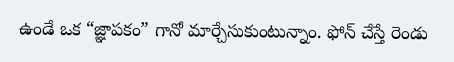ఉండే ఒక “జ్ఞాపకం” గానో మార్చేసుకుంటున్నాం. ఫోన్ చేస్తే రెండు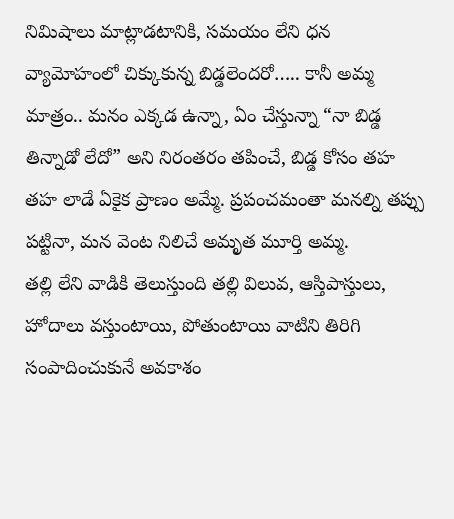నిమిషాలు మాట్లాడటానికి, సమయం లేని ధన వ్యామోహంలో చిక్కుకున్న బిడ్డలెందరో….. కానీ అమ్మ మాత్రం.. మనం ఎక్కడ ఉన్నా, ఏం చేస్తున్నా “నా బిడ్డ తిన్నాడో లేదో” అని నిరంతరం తపించే, బిడ్డ కోసం తహ తహ లాడే ఏకైక ప్రాణం అమ్మే. ప్రపంచమంతా మనల్ని తప్పు పట్టినా, మన వెంట నిలిచే అమృత మూర్తి అమ్మ.
తల్లి లేని వాడికి తెలుస్తుంది తల్లి విలువ, ఆస్తిపాస్తులు, హోదాలు వస్తుంటాయి, పోతుంటాయి వాటిని తిరిగి సంపాదించుకునే అవకాశం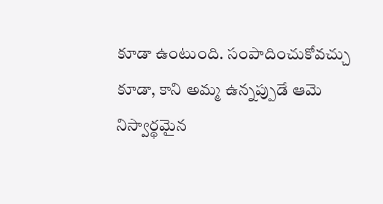కూడా ఉంటుంది. సంపాదించుకోవచ్చు కూడా, కాని అమ్మ ఉన్నప్పుడే ఆమె నిస్వార్థమైన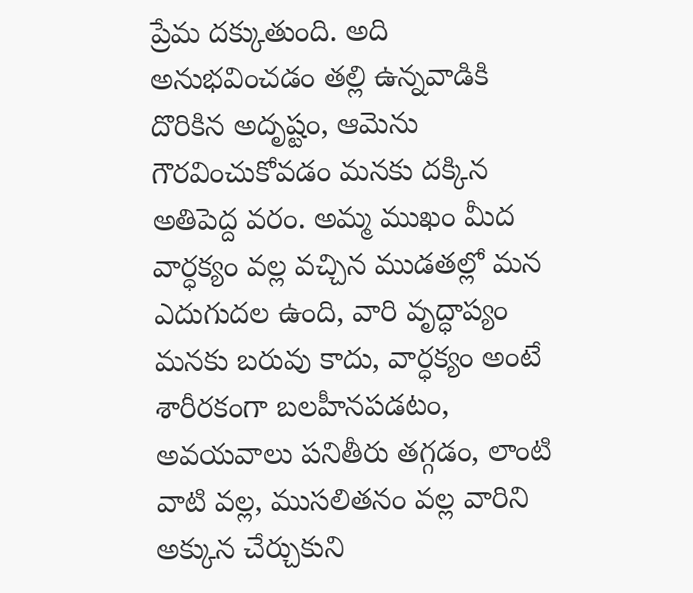ప్రేమ దక్కుతుంది. అది అనుభవించడం తల్లి ఉన్నవాడికి దొరికిన అదృష్టం, ఆమెను గౌరవించుకోవడం మనకు దక్కిన అతిపెద్ద వరం. అమ్మ ముఖం మీద వార్ధక్యం వల్ల వచ్చిన ముడతల్లో మన ఎదుగుదల ఉంది, వారి వృద్ధాప్యం మనకు బరువు కాదు, వార్ధక్యం అంటే శారీరకంగా బలహీనపడటం, అవయవాలు పనితీరు తగ్గడం, లాంటి వాటి వల్ల, ముసలితనం వల్ల వారిని అక్కున చేర్చుకుని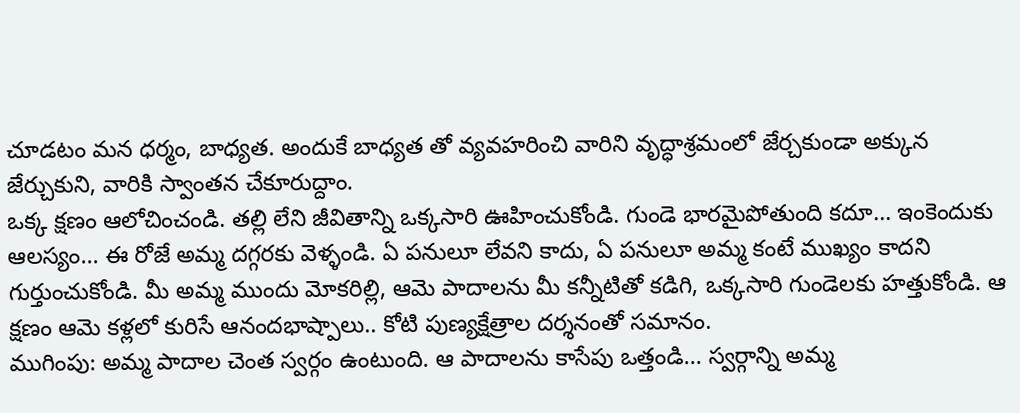చూడటం మన ధర్మం, బాధ్యత. అందుకే బాధ్యత తో వ్యవహరించి వారిని వృద్ధాశ్రమంలో జేర్చకుండా అక్కున జేర్చుకుని, వారికి స్వాంతన చేకూరుద్దాం.
ఒక్క క్షణం ఆలోచించండి. తల్లి లేని జీవితాన్ని ఒక్కసారి ఊహించుకోండి. గుండె భారమైపోతుంది కదూ… ఇంకెందుకు ఆలస్యం… ఈ రోజే అమ్మ దగ్గరకు వెళ్ళండి. ఏ పనులూ లేవని కాదు, ఏ పనులూ అమ్మ కంటే ముఖ్యం కాదని గుర్తుంచుకోండి. మీ అమ్మ ముందు మోకరిల్లి, ఆమె పాదాలను మీ కన్నీటితో కడిగి, ఒక్కసారి గుండెలకు హత్తుకోండి. ఆ క్షణం ఆమె కళ్లలో కురిసే ఆనందభాష్పాలు.. కోటి పుణ్యక్షేత్రాల దర్శనంతో సమానం.
ముగింపు: అమ్మ పాదాల చెంత స్వర్గం ఉంటుంది. ఆ పాదాలను కాసేపు ఒత్తండి… స్వర్గాన్ని అమ్మ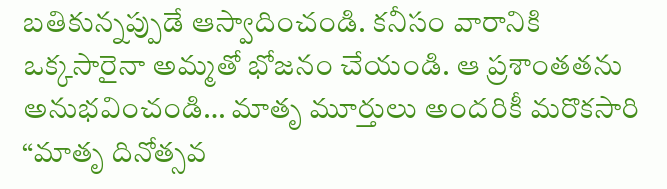బతికున్నప్పుడే ఆస్వాదించండి. కనీసం వారానికి ఒక్కసారైనా అమ్మతో భోజనం చేయండి. ఆ ప్రశాంతతను అనుభవించండి… మాతృ మూర్తులు అందరికీ మరొకసారి “మాతృ దినోత్సవ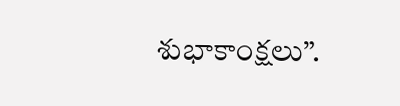శుభాకాంక్షలు”.